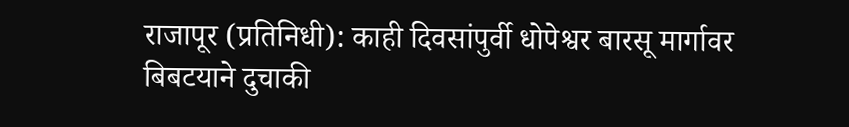राजापूर (प्रतिनिधी): काही दिवसांपुर्वी धोपेश्वर बारसू मार्गावर बिबटयाने दुचाकी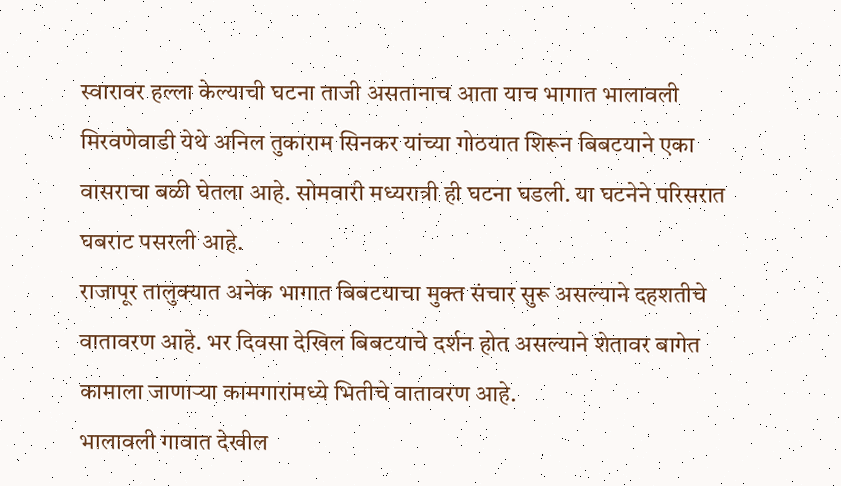स्वारावर हल्ला केल्याची घटना ताजी असतानाच आता याच भागात भालावली मिरवणेवाडी येथे अनिल तुकाराम सिनकर यांच्या गोठयात शिरून बिबटयाने एका वासराचा बळी घेतला आहे. सोमवारी मध्यरात्री ही घटना घडली. या घटनेने परिसरात घबराट पसरली आहे.
राजापूर तालुक्यात अनेक भागात बिबटयाचा मुक्त संचार सुरू असल्याने दहशतीचे वातावरण आहे. भर दिवसा देखिल बिबटयाचे दर्शन होत असल्याने शेतावर बागेत कामाला जाणाऱ्या कामगारांमध्ये भितीचे वातावरण आहे.
भालावली गावात देखील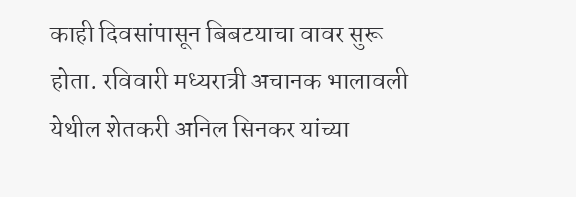काही दिवसांपासून बिबटयाचा वावर सुरू होता. रविवारी मध्यरात्री अचानक भालावली येथील शेतकरी अनिल सिनकर यांच्या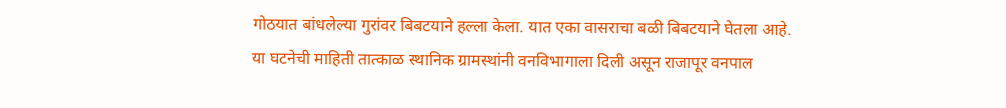गोठयात बांधलेल्या गुरांवर बिबटयाने हल्ला केला. यात एका वासराचा बळी बिबटयाने घेतला आहे.
या घटनेची माहिती तात्काळ स्थानिक ग्रामस्थांनी वनविभागाला दिली असून राजापूर वनपाल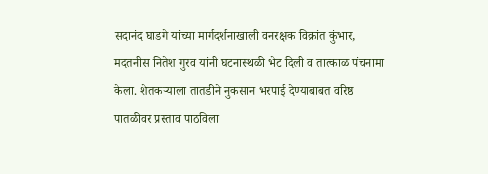सदानंद घाडगे यांच्या मार्गदर्शनाखाली वनरक्षक विक्रांत कुंभार, मदतनीस नितेश गुरव यांनी घटनास्थळी भेट दिली व तात्काळ पंचनामा केला. शेतकऱ्याला तातडीने नुकसान भरपाई देण्याबाबत वरिष्ठ पातळीवर प्रस्ताव पाठविला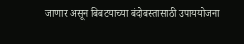जाणार असून बिबटयाच्या बंदोबस्तासाठी उपाययोजना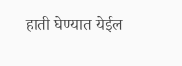हाती घेण्यात येईल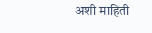अशी माहिती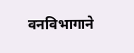वनविभागाने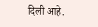दिली आहे.